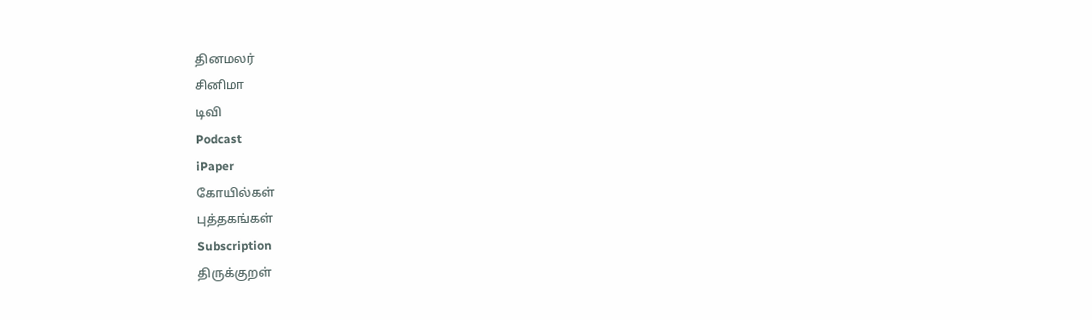தினமலர்
சினிமா
டிவி
Podcast
iPaper
கோயில்கள்
புத்தகங்கள்
Subscription
திருக்குறள்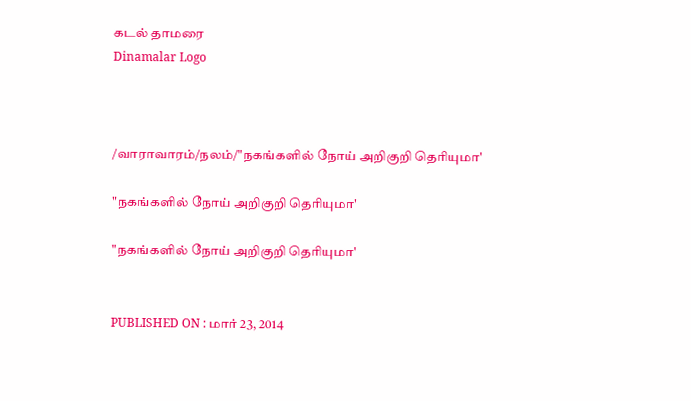கடல் தாமரை
Dinamalar Logo



/வாராவாரம்/நலம்/"நகங்களில் நோய் அறிகுறி தெரியுமா'

"நகங்களில் நோய் அறிகுறி தெரியுமா'

"நகங்களில் நோய் அறிகுறி தெரியுமா'


PUBLISHED ON : மார் 23, 2014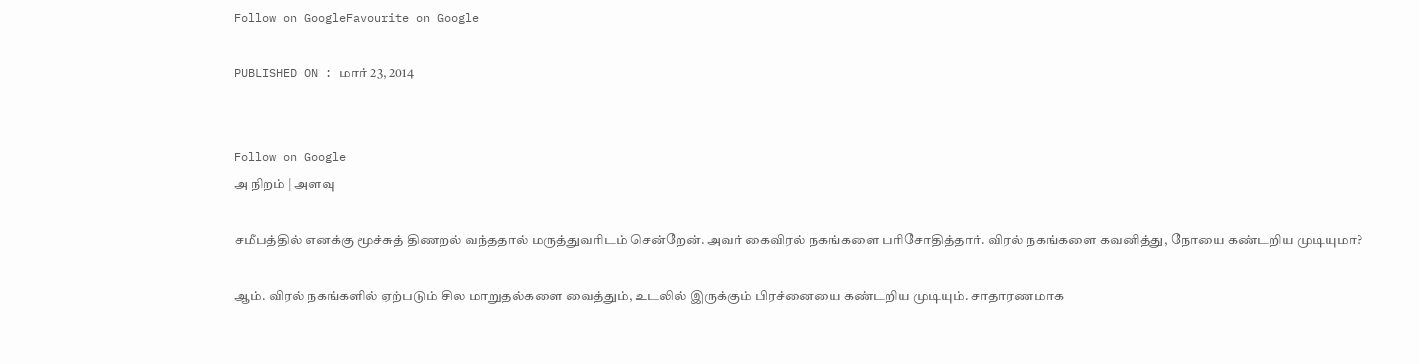Follow on GoogleFavourite on Google

PUBLISHED ON : மார் 23, 2014


Follow on Google
அ நிறம் | அளவு

சமீபத்தில் எனக்கு மூச்சுத் திணறல் வந்ததால் மருத்துவரிடம் சென்றேன். அவர் கைவிரல் நகங்களை பரிசோதித்தார். விரல் நகங்களை கவனித்து, நோயை கண்டறிய முடியுமா?

ஆம். விரல் நகங்களில் ஏற்படும் சில மாறுதல்களை வைத்தும், உடலில் இருக்கும் பிரச்னையை கண்டறிய முடியும். சாதாரணமாக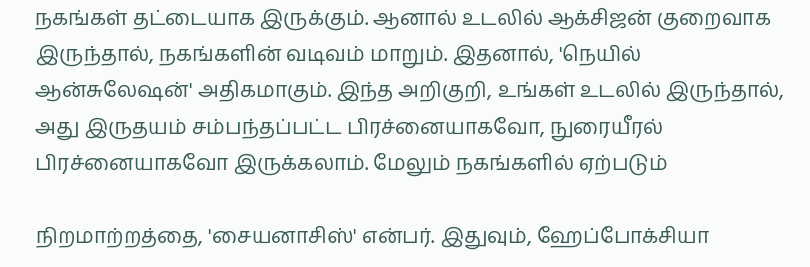நகங்கள் தட்டையாக இருக்கும். ஆனால் உடலில் ஆக்சிஜன் குறைவாக இருந்தால், நகங்களின் வடிவம் மாறும். இதனால், 'நெயில் ஆன்சுலேஷன்' அதிகமாகும். இந்த அறிகுறி, உங்கள் உடலில் இருந்தால், அது இருதயம் சம்பந்தப்பட்ட பிரச்னையாகவோ, நுரையீரல் பிரச்னையாகவோ இருக்கலாம். மேலும் நகங்களில் ஏற்படும்

நிறமாற்றத்தை, 'சையனாசிஸ்' என்பர். இதுவும், ஹேப்போக்சியா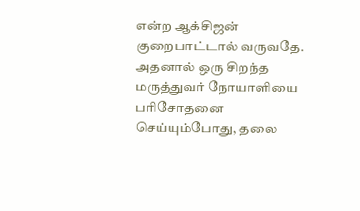என்ற ஆக்சிஜன் குறைபாட்டால் வருவதே. அதனால் ஒரு சிறந்த மருத்துவர் நோயாளியை பரிசோதனை செய்யும்போது, தலை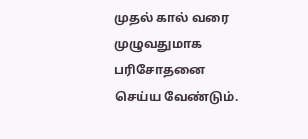முதல் கால் வரை முழுவதுமாக பரிசோதனை செய்ய வேண்டும்.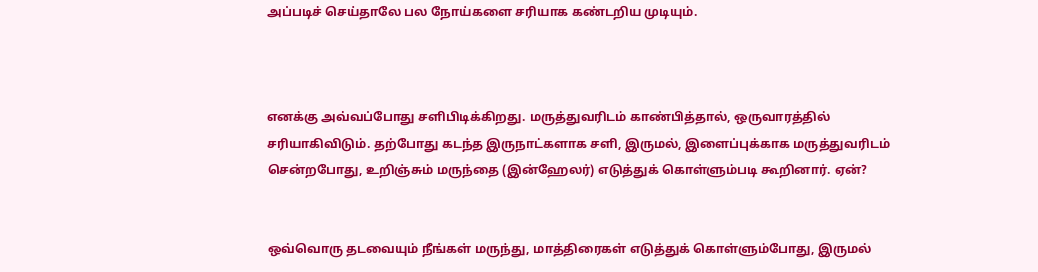அப்படிச் செய்தாலே பல நோய்களை சரியாக கண்டறிய முடியும்.



எனக்கு அவ்வப்போது சளிபிடிக்கிறது. மருத்துவரிடம் காண்பித்தால், ஒருவாரத்தில் சரியாகிவிடும். தற்போது கடந்த இருநாட்களாக சளி, இருமல், இளைப்புக்காக மருத்துவரிடம் சென்றபோது, உறிஞ்சும் மருந்தை (இன்ஹேலர்) எடுத்துக் கொள்ளும்படி கூறினார். ஏன்?


ஒவ்வொரு தடவையும் நீங்கள் மருந்து, மாத்திரைகள் எடுத்துக் கொள்ளும்போது, இருமல்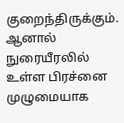குறைந்திருக்கும். ஆனால் நுரையீரலில் உள்ள பிரச்னை முழுமையாக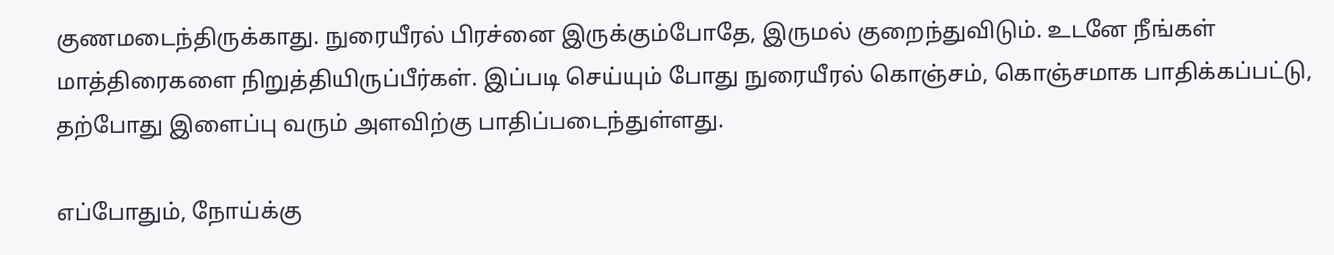குணமடைந்திருக்காது. நுரையீரல் பிரச்னை இருக்கும்போதே, இருமல் குறைந்துவிடும். உடனே நீங்கள் மாத்திரைகளை நிறுத்தியிருப்பீர்கள். இப்படி செய்யும் போது நுரையீரல் கொஞ்சம், கொஞ்சமாக பாதிக்கப்பட்டு, தற்போது இளைப்பு வரும் அளவிற்கு பாதிப்படைந்துள்ளது.

எப்போதும், நோய்க்கு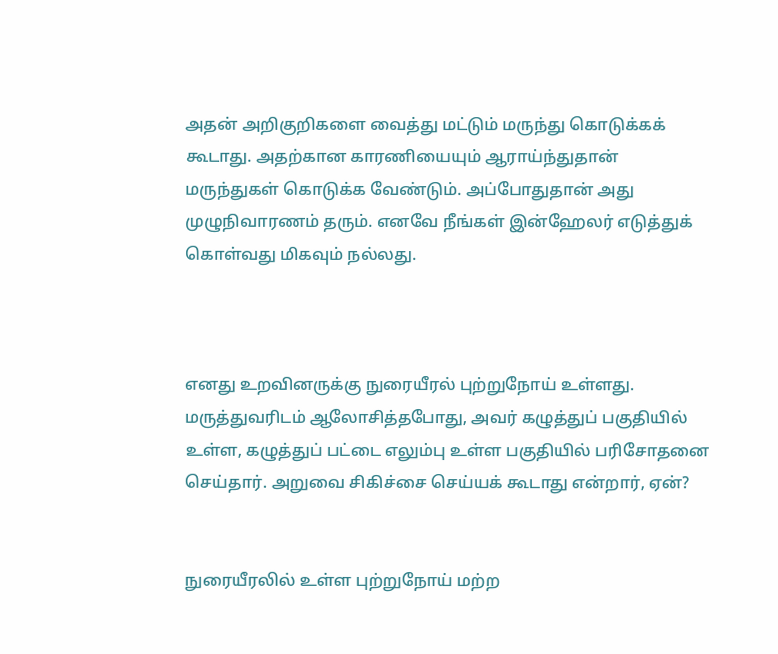அதன் அறிகுறிகளை வைத்து மட்டும் மருந்து கொடுக்கக் கூடாது. அதற்கான காரணியையும் ஆராய்ந்துதான் மருந்துகள் கொடுக்க வேண்டும். அப்போதுதான் அது முழுநிவாரணம் தரும். எனவே நீங்கள் இன்ஹேலர் எடுத்துக் கொள்வது மிகவும் நல்லது.



எனது உறவினருக்கு நுரையீரல் புற்றுநோய் உள்ளது. மருத்துவரிடம் ஆலோசித்தபோது, அவர் கழுத்துப் பகுதியில் உள்ள, கழுத்துப் பட்டை எலும்பு உள்ள பகுதியில் பரிசோதனை செய்தார். அறுவை சிகிச்சை செய்யக் கூடாது என்றார், ஏன்?


நுரையீரலில் உள்ள புற்றுநோய் மற்ற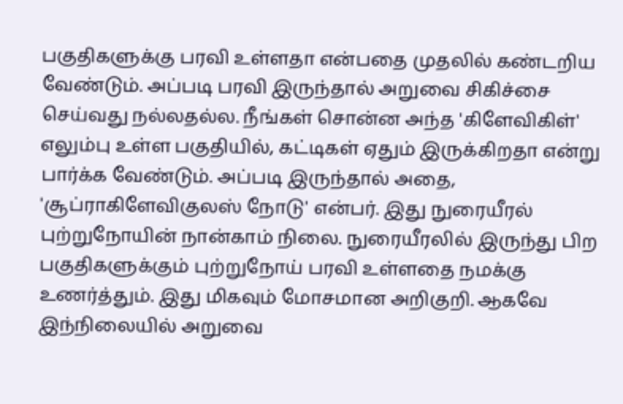பகுதிகளுக்கு பரவி உள்ளதா என்பதை முதலில் கண்டறிய வேண்டும். அப்படி பரவி இருந்தால் அறுவை சிகிச்சை செய்வது நல்லதல்ல. நீங்கள் சொன்ன அந்த 'கிளேவிகிள்' எலும்பு உள்ள பகுதியில், கட்டிகள் ஏதும் இருக்கிறதா என்று பார்க்க வேண்டும். அப்படி இருந்தால் அதை, 'சூப்ராகிளேவிகுலஸ் நோடு' என்பர். இது நுரையீரல் புற்றுநோயின் நான்காம் நிலை. நுரையீரலில் இருந்து பிற பகுதிகளுக்கும் புற்றுநோய் பரவி உள்ளதை நமக்கு உணர்த்தும். இது மிகவும் மோசமான அறிகுறி. ஆகவே இந்நிலையில் அறுவை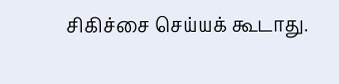சிகிச்சை செய்யக் கூடாது.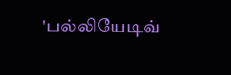'பல்லியேடிவ்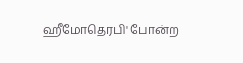ஹீமோதெரபி' போன்ற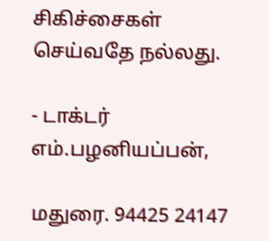சிகிச்சைகள் செய்வதே நல்லது.

- டாக்டர் எம்.பழனியப்பன்,

மதுரை. 94425 24147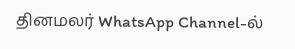தினமலர் WhatsApp Channel-ல்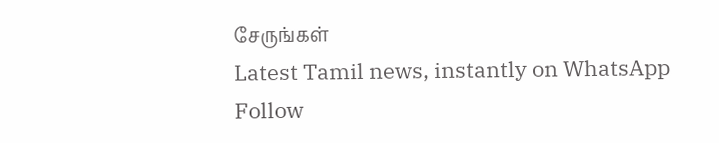சேருங்கள்
Latest Tamil news, instantly on WhatsApp
Follow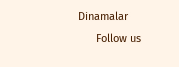Dinamalar
      Follow us